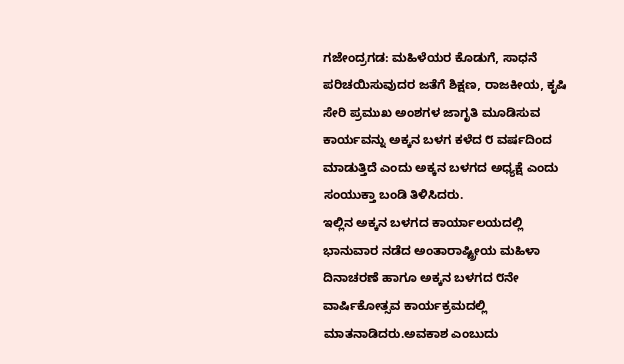ಗಜೇಂದ್ರಗಡ: ಮಹಿಳೆಯರ ಕೊಡುಗೆ, ಸಾಧನೆ ಪರಿಚಯಿಸುವುದರ ಜತೆಗೆ ಶಿಕ್ಷಣ, ರಾಜಕೀಯ, ಕೃಷಿ ಸೇರಿ ಪ್ರಮುಖ ಅಂಶಗಳ ಜಾಗೃತಿ ಮೂಡಿಸುವ ಕಾರ್ಯವನ್ನು ಅಕ್ಕನ ಬಳಗ ಕಳೆದ ೮ ವರ್ಷದಿಂದ ಮಾಡುತ್ತಿದೆ ಎಂದು ಅಕ್ಕನ ಬಳಗದ ಅಧ್ಯಕ್ಷೆ ಎಂದು ಸಂಯುಕ್ತಾ ಬಂಡಿ ತಿಳಿಸಿದರು.
ಇಲ್ಲಿನ ಅಕ್ಕನ ಬಳಗದ ಕಾರ್ಯಾಲಯದಲ್ಲಿ ಭಾನುವಾರ ನಡೆದ ಅಂತಾರಾಷ್ಟ್ರೀಯ ಮಹಿಳಾ ದಿನಾಚರಣೆ ಹಾಗೂ ಅಕ್ಕನ ಬಳಗದ ೮ನೇ ವಾರ್ಷಿಕೋತ್ಸವ ಕಾರ್ಯಕ್ರಮದಲ್ಲಿ ಮಾತನಾಡಿದರು.ಅವಕಾಶ ಎಂಬುದು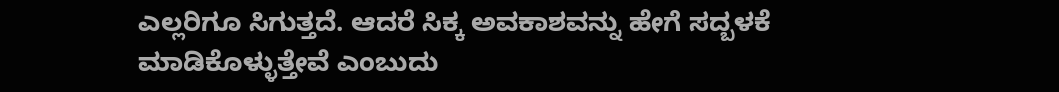ಎಲ್ಲರಿಗೂ ಸಿಗುತ್ತದೆ. ಆದರೆ ಸಿಕ್ಕ ಅವಕಾಶವನ್ನು ಹೇಗೆ ಸದ್ಬಳಕೆ ಮಾಡಿಕೊಳ್ಳುತ್ತೇವೆ ಎಂಬುದು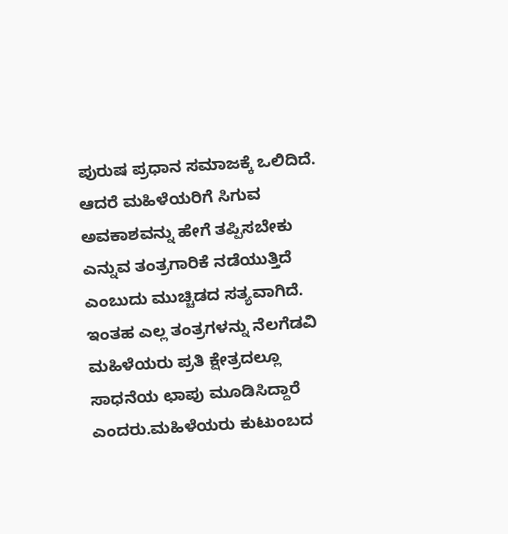ಪುರುಷ ಪ್ರಧಾನ ಸಮಾಜಕ್ಕೆ ಒಲಿದಿದೆ. ಆದರೆ ಮಹಿಳೆಯರಿಗೆ ಸಿಗುವ ಅವಕಾಶವನ್ನು ಹೇಗೆ ತಪ್ಪಿಸಬೇಕು ಎನ್ನುವ ತಂತ್ರಗಾರಿಕೆ ನಡೆಯುತ್ತಿದೆ ಎಂಬುದು ಮುಚ್ಚಿಡದ ಸತ್ಯವಾಗಿದೆ. ಇಂತಹ ಎಲ್ಲ ತಂತ್ರಗಳನ್ನು ನೆಲಗೆಡವಿ ಮಹಿಳೆಯರು ಪ್ರತಿ ಕ್ಷೇತ್ರದಲ್ಲೂ ಸಾಧನೆಯ ಛಾಪು ಮೂಡಿಸಿದ್ದಾರೆ ಎಂದರು.ಮಹಿಳೆಯರು ಕುಟುಂಬದ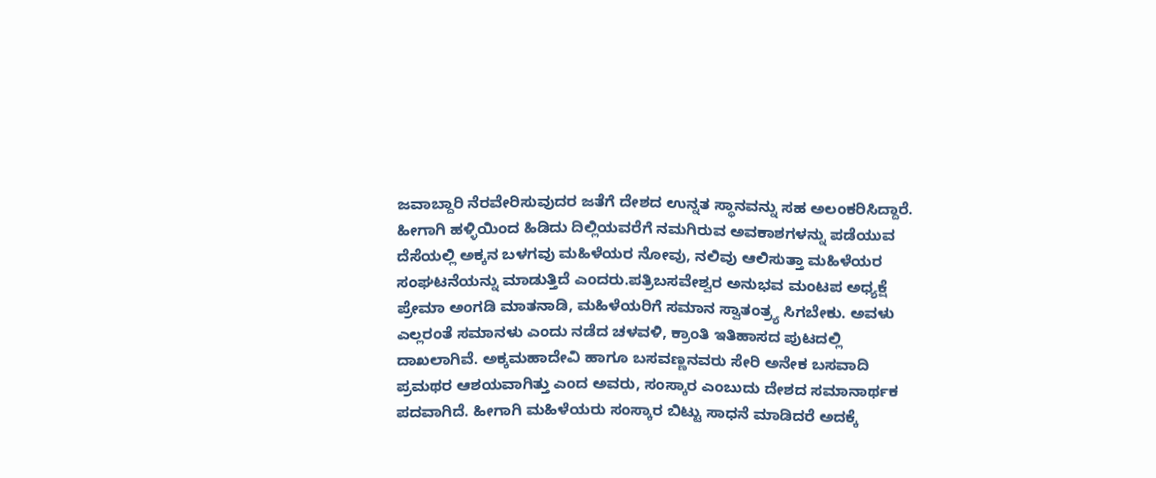ಜವಾಬ್ದಾರಿ ನೆರವೇರಿಸುವುದರ ಜತೆಗೆ ದೇಶದ ಉನ್ನತ ಸ್ಥಾನವನ್ನು ಸಹ ಅಲಂಕರಿಸಿದ್ದಾರೆ. ಹೀಗಾಗಿ ಹಳ್ಳಿಯಿಂದ ಹಿಡಿದು ದಿಲ್ಲಿಯವರೆಗೆ ನಮಗಿರುವ ಅವಕಾಶಗಳನ್ನು ಪಡೆಯುವ ದೆಸೆಯಲ್ಲಿ ಅಕ್ಕನ ಬಳಗವು ಮಹಿಳೆಯರ ನೋವು, ನಲಿವು ಆಲಿಸುತ್ತಾ ಮಹಿಳೆಯರ ಸಂಘಟನೆಯನ್ನು ಮಾಡುತ್ತಿದೆ ಎಂದರು.ಪತ್ರಿಬಸವೇಶ್ವರ ಅನುಭವ ಮಂಟಪ ಅಧ್ಯಕ್ಷೆ ಪ್ರೇಮಾ ಅಂಗಡಿ ಮಾತನಾಡಿ, ಮಹಿಳೆಯರಿಗೆ ಸಮಾನ ಸ್ವಾತಂತ್ರ್ಯ ಸಿಗಬೇಕು. ಅವಳು ಎಲ್ಲರಂತೆ ಸಮಾನಳು ಎಂದು ನಡೆದ ಚಳವಳಿ, ಕ್ರಾಂತಿ ಇತಿಹಾಸದ ಪುಟದಲ್ಲಿ ದಾಖಲಾಗಿವೆ. ಅಕ್ಕಮಹಾದೇವಿ ಹಾಗೂ ಬಸವಣ್ಣನವರು ಸೇರಿ ಅನೇಕ ಬಸವಾದಿ ಪ್ರಮಥರ ಆಶಯವಾಗಿತ್ತು ಎಂದ ಅವರು, ಸಂಸ್ಕಾರ ಎಂಬುದು ದೇಶದ ಸಮಾನಾರ್ಥಕ ಪದವಾಗಿದೆ. ಹೀಗಾಗಿ ಮಹಿಳೆಯರು ಸಂಸ್ಕಾರ ಬಿಟ್ಟು ಸಾಧನೆ ಮಾಡಿದರೆ ಅದಕ್ಕೆ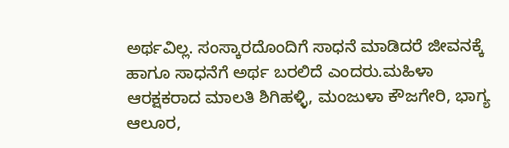ಅರ್ಥವಿಲ್ಲ. ಸಂಸ್ಕಾರದೊಂದಿಗೆ ಸಾಧನೆ ಮಾಡಿದರೆ ಜೀವನಕ್ಕೆ ಹಾಗೂ ಸಾಧನೆಗೆ ಅರ್ಥ ಬರಲಿದೆ ಎಂದರು.ಮಹಿಳಾ ಆರಕ್ಷಕರಾದ ಮಾಲತಿ ಶಿಗಿಹಳ್ಳಿ, ಮಂಜುಳಾ ಕೌಜಗೇರಿ, ಭಾಗ್ಯ ಆಲೂರ,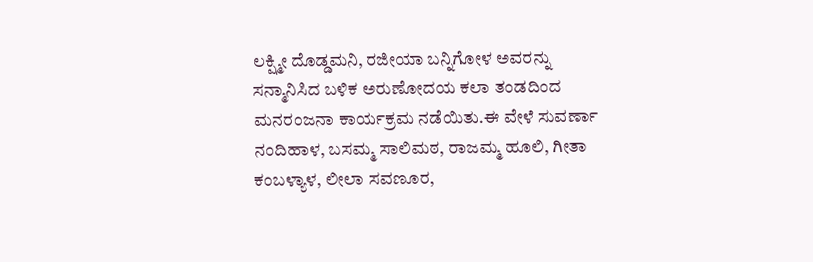ಲಕ್ಷ್ಮೀ ದೊಡ್ಡಮನಿ, ರಜೀಯಾ ಬನ್ನಿಗೋಳ ಅವರನ್ನು ಸನ್ಮಾನಿಸಿದ ಬಳಿಕ ಅರುಣೋದಯ ಕಲಾ ತಂಡದಿಂದ ಮನರಂಜನಾ ಕಾರ್ಯಕ್ರಮ ನಡೆಯಿತು.ಈ ವೇಳೆ ಸುವರ್ಣಾ ನಂದಿಹಾಳ, ಬಸಮ್ಮ ಸಾಲಿಮಠ, ರಾಜಮ್ಮ ಹೂಲಿ, ಗೀತಾ ಕಂಬಳ್ಯಾಳ, ಲೀಲಾ ಸವಣೂರ,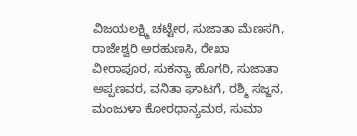ವಿಜಯಲಕ್ಷ್ಮಿ ಚಟ್ಟೇರ, ಸುಜಾತಾ ಮೆಣಸಗಿ, ರಾಜೇಶ್ವರಿ ಅರಹುಣಸಿ, ರೇಖಾ ವೀರಾಪೂರ, ಸುಕನ್ಯಾ ಹೊಗರಿ, ಸುಜಾತಾ ಅಪ್ಪಣವರ, ವನಿತಾ ಘಾಟಗೆ, ರಶ್ಮಿ ಸಜ್ಜನ, ಮಂಜುಳಾ ಕೋರಧಾನ್ಯಮಠ, ಸುಮಾ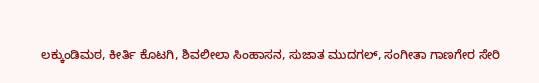ಲಕ್ಕುಂಡಿಮಠ, ಕೀರ್ತಿ ಕೊಟಗಿ, ಶಿವಲೀಲಾ ಸಿಂಹಾಸನ, ಸುಜಾತ ಮುದಗಲ್, ಸಂಗೀತಾ ಗಾಣಗೇರ ಸೇರಿ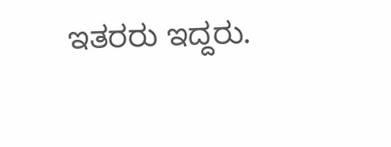ಇತರರು ಇದ್ದರು.